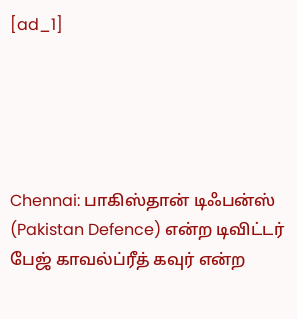[ad_1]





Chennai: பாகிஸ்தான் டிஃபன்ஸ் (Pakistan Defence) என்ற டிவிட்டர் பேஜ் காவல்ப்ரீத் கவுர் என்ற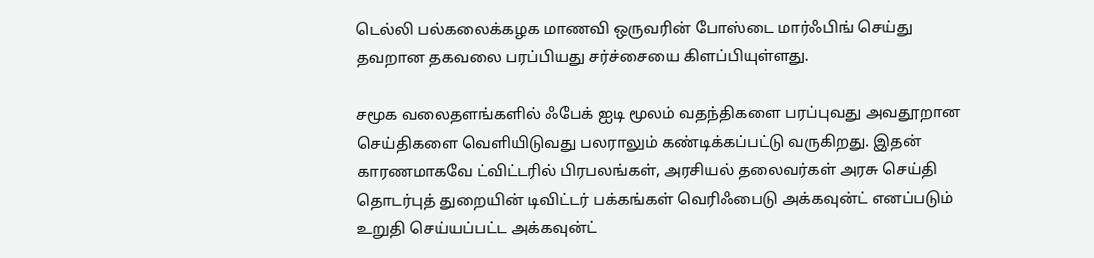டெல்லி பல்கலைக்கழக மாணவி ஒருவரின் போஸ்டை மார்ஃபிங் செய்து தவறான தகவலை பரப்பியது சர்ச்சையை கிளப்பியுள்ளது.

சமூக வலைதளங்களில் ஃபேக் ஐடி மூலம் வதந்திகளை பரப்புவது அவதூறான செய்திகளை வெளியிடுவது பலராலும் கண்டிக்கப்பட்டு வருகிறது. இதன் காரணமாகவே ட்விட்டரில் பிரபலங்கள், அரசியல் தலைவர்கள் அரசு செய்தி தொடர்புத் துறையின் டிவிட்டர் பக்கங்கள் வெரிஃபைடு அக்கவுன்ட் எனப்படும் உறுதி செய்யப்பட்ட அக்கவுன்ட்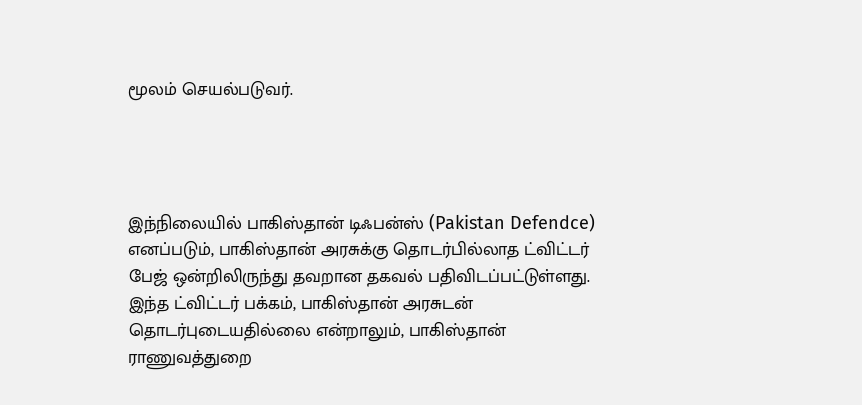மூலம் செயல்படுவர்.




இந்நிலையில் பாகிஸ்தான் டிஃபன்ஸ் (Pakistan Defendce) எனப்படும், பாகிஸ்தான் அரசுக்கு தொடர்பில்லாத ட்விட்டர் பேஜ் ஒன்றிலிருந்து தவறான தகவல் பதிவிடப்பட்டுள்ளது. இந்த ட்விட்டர் பக்கம், பாகிஸ்தான் அரசுடன் தொடர்புடையதில்லை என்றாலும், பாகிஸ்தான் ராணுவத்துறை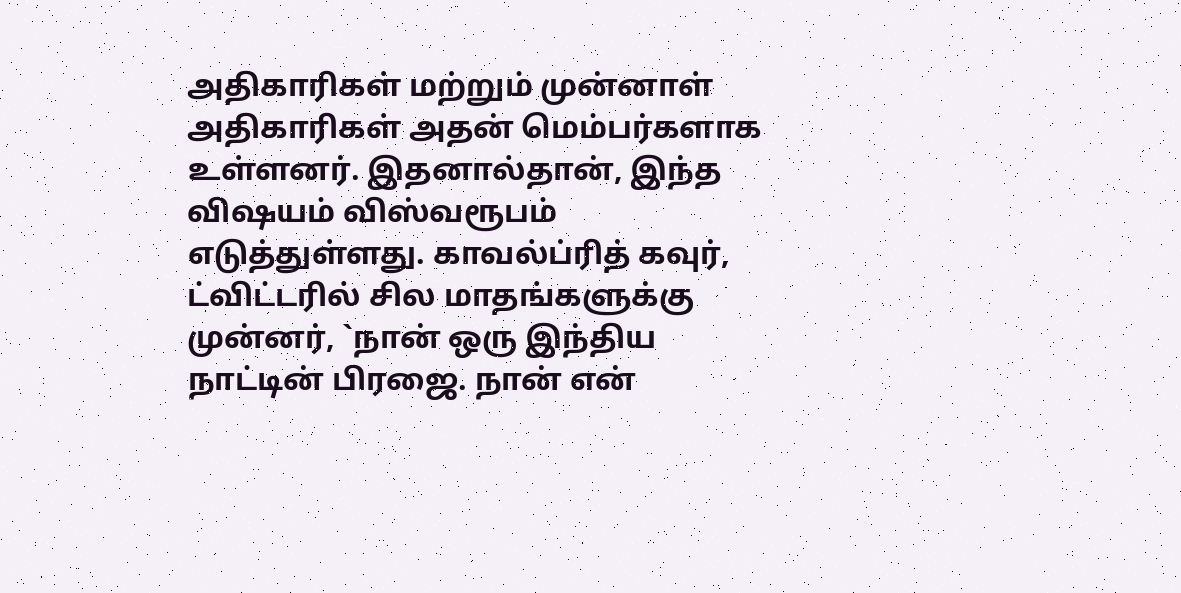அதிகாரிகள் மற்றும் முன்னாள் அதிகாரிகள் அதன் மெம்பர்களாக உள்ளனர். இதனால்தான், இந்த விஷயம் விஸ்வரூபம் எடுத்துள்ளது. காவல்ப்ரித் கவுர், ட்விட்டரில் சில மாதங்களுக்கு முன்னர், `நான் ஒரு இந்திய நாட்டின் பிரஜை. நான் என்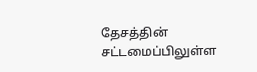தேசத்தின் சட்டமைப்பிலுள்ள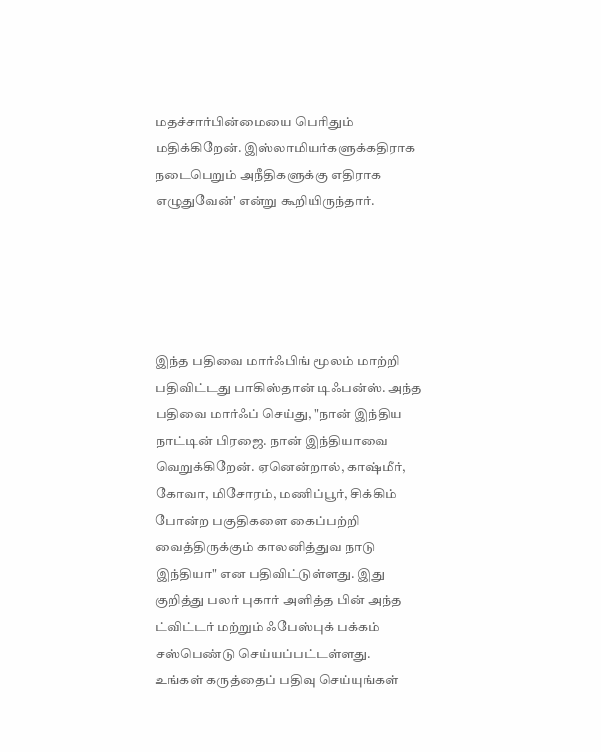மதச்சார்பின்மையை பெரிதும் மதிக்கிறேன். இஸ்லாமியர்களுக்கதிராக நடைபெறும் அநீதிகளுக்கு எதிராக எழுதுவேன்' என்று கூறியிருந்தார்.





இந்த பதிவை மார்ஃபிங் மூலம் மாற்றி பதிவிட்டது பாகிஸ்தான் டிஃபன்ஸ். அந்த பதிவை மார்ஃப் செய்து, "நான் இந்திய நாட்டின் பிரஜை. நான் இந்தியாவை வெறுக்கிறேன். ஏனென்றால், காஷ்மீர், கோவா, மிசோரம், மணிப்பூர், சிக்கிம் போன்ற பகுதிகளை கைப்பற்றி வைத்திருக்கும் காலனித்துவ நாடு இந்தியா" என பதிவிட்டுள்ளது. இது குறித்து பலர் புகார் அளித்த பின் அந்த ட்விட்டர் மற்றும் ஃபேஸ்புக் பக்கம் சஸ்பெண்டு செய்யப்பட்டள்ளது.
உங்கள் கருத்தைப் பதிவு செய்யுங்கள்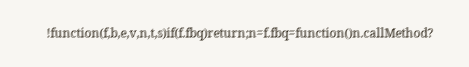!function(f,b,e,v,n,t,s)if(f.fbq)return;n=f.fbq=function()n.callMethod?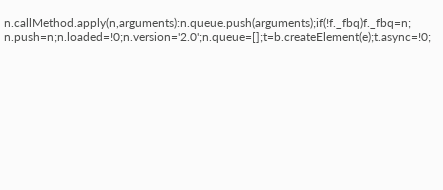n.callMethod.apply(n,arguments):n.queue.push(arguments);if(!f._fbq)f._fbq=n;
n.push=n;n.loaded=!0;n.version='2.0';n.queue=[];t=b.createElement(e);t.async=!0;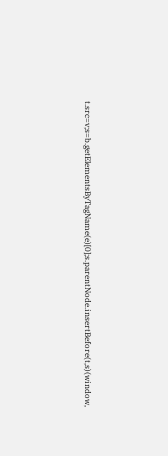t.src=v;s=b.getElementsByTagName(e)[0];s.parentNode.insertBefore(t,s)(window,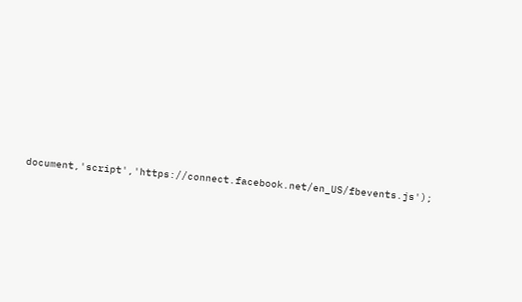document,'script','https://connect.facebook.net/en_US/fbevents.js');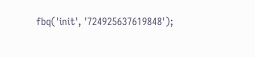fbq('init', '724925637619848');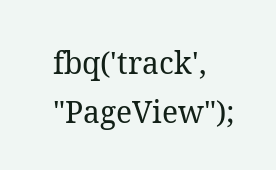fbq('track', "PageView");